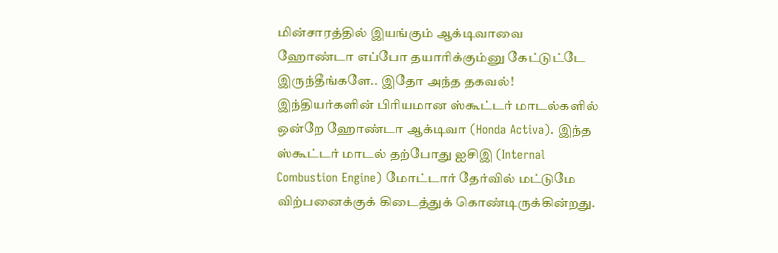மின்சாரத்தில் இயங்கும் ஆக்டிவாவை ஹோண்டா எப்போ தயாரிக்கும்னு கேட்டுட்டே இருந்தீங்களே.. இதோ அந்த தகவல்!
இந்தியர்களின் பிரியமான ஸ்கூட்டர் மாடல்களில் ஒன்றே ஹோண்டா ஆக்டிவா (Honda Activa). இந்த ஸ்கூட்டர் மாடல் தற்போது ஐசிஇ (Internal Combustion Engine) மோட்டார் தேர்வில் மட்டுமே விற்பனைக்குக் கிடைத்துக் கொண்டிருக்கின்றது.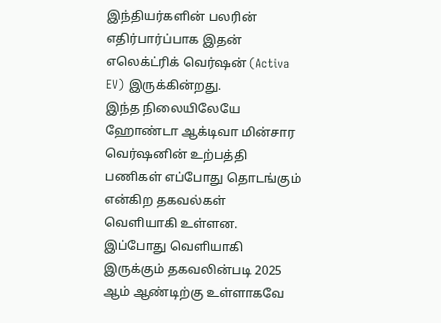இந்தியர்களின் பலரின் எதிர்பார்ப்பாக இதன் எலெக்ட்ரிக் வெர்ஷன் (Activa EV) இருக்கின்றது.
இந்த நிலையிலேயே ஹோண்டா ஆக்டிவா மின்சார வெர்ஷனின் உற்பத்தி பணிகள் எப்போது தொடங்கும் என்கிற தகவல்கள் வெளியாகி உள்ளன. இப்போது வெளியாகி இருக்கும் தகவலின்படி 2025 ஆம் ஆண்டிற்கு உள்ளாகவே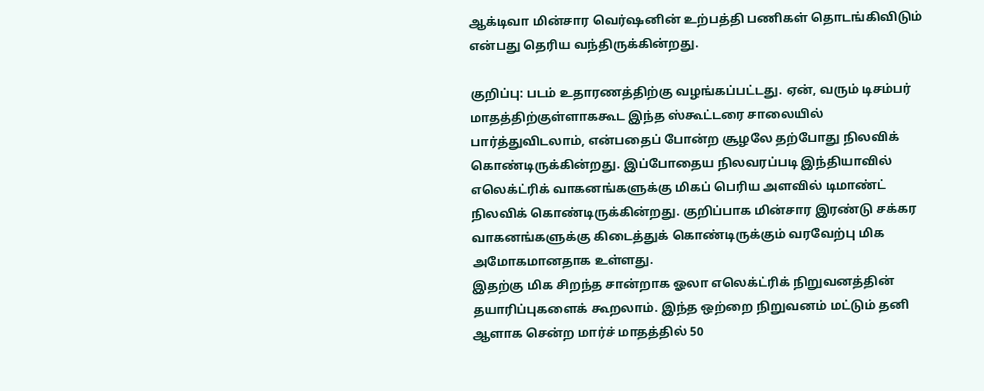ஆக்டிவா மின்சார வெர்ஷனின் உற்பத்தி பணிகள் தொடங்கிவிடும் என்பது தெரிய வந்திருக்கின்றது.

குறிப்பு: படம் உதாரணத்திற்கு வழங்கப்பட்டது. ஏன், வரும் டிசம்பர் மாதத்திற்குள்ளாககூட இந்த ஸ்கூட்டரை சாலையில் பார்த்துவிடலாம், என்பதைப் போன்ற சூழலே தற்போது நிலவிக் கொண்டிருக்கின்றது. இப்போதைய நிலவரப்படி இந்தியாவில் எலெக்ட்ரிக் வாகனங்களுக்கு மிகப் பெரிய அளவில் டிமாண்ட் நிலவிக் கொண்டிருக்கின்றது. குறிப்பாக மின்சார இரண்டு சக்கர வாகனங்களுக்கு கிடைத்துக் கொண்டிருக்கும் வரவேற்பு மிக அமோகமானதாக உள்ளது.
இதற்கு மிக சிறந்த சான்றாக ஓலா எலெக்ட்ரிக் நிறுவனத்தின் தயாரிப்புகளைக் கூறலாம். இந்த ஒற்றை நிறுவனம் மட்டும் தனி ஆளாக சென்ற மார்ச் மாதத்தில் 50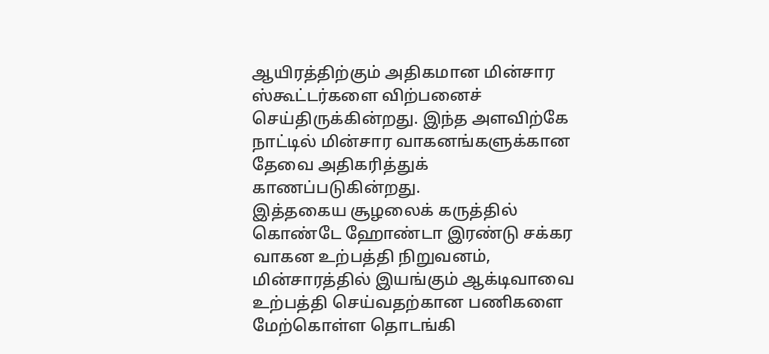ஆயிரத்திற்கும் அதிகமான மின்சார ஸ்கூட்டர்களை விற்பனைச் செய்திருக்கின்றது. இந்த அளவிற்கே நாட்டில் மின்சார வாகனங்களுக்கான தேவை அதிகரித்துக் காணப்படுகின்றது.
இத்தகைய சூழலைக் கருத்தில் கொண்டே ஹோண்டா இரண்டு சக்கர வாகன உற்பத்தி நிறுவனம், மின்சாரத்தில் இயங்கும் ஆக்டிவாவை உற்பத்தி செய்வதற்கான பணிகளை மேற்கொள்ள தொடங்கி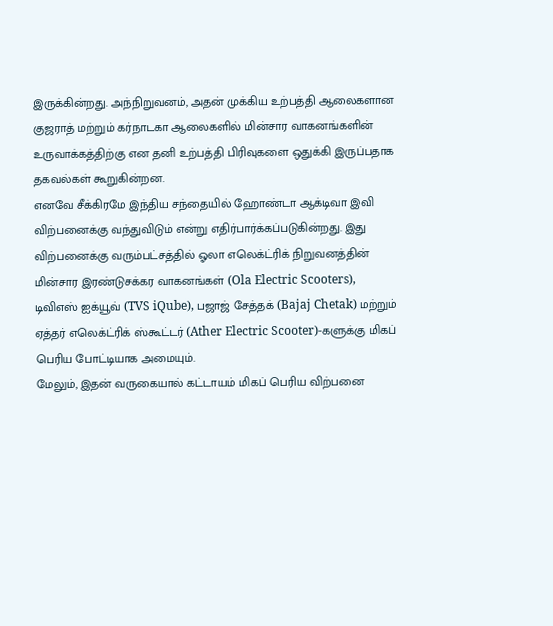இருக்கின்றது. அந்நிறுவனம், அதன் முக்கிய உற்பத்தி ஆலைகளான குஜராத் மற்றும் கர்நாடகா ஆலைகளில் மின்சார வாகனங்களின் உருவாக்கத்திற்கு என தனி உற்பத்தி பிரிவுகளை ஒதுக்கி இருப்பதாக தகவல்கள் கூறுகின்றன.
எனவே சீக்கிரமே இந்திய சந்தையில் ஹோண்டா ஆக்டிவா இவி விற்பனைக்கு வந்துவிடும் என்று எதிர்பார்க்கப்படுகின்றது. இது விற்பனைக்கு வரும்பட்சத்தில் ஓலா எலெக்ட்ரிக் நிறுவனத்தின் மின்சார இரண்டுசக்கர வாகனங்கள் (Ola Electric Scooters), டிவிஎஸ் ஐக்யூவ் (TVS iQube), பஜாஜ் சேத்தக் (Bajaj Chetak) மற்றும் ஏத்தர் எலெக்ட்ரிக் ஸ்கூட்டர் (Ather Electric Scooter)-களுக்கு மிகப் பெரிய போட்டியாக அமையும்.
மேலும், இதன் வருகையால் கட்டாயம் மிகப் பெரிய விற்பனை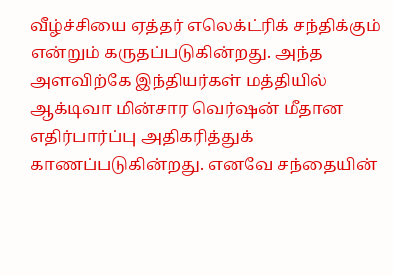வீழ்ச்சியை ஏத்தர் எலெக்ட்ரிக் சந்திக்கும் என்றும் கருதப்படுகின்றது. அந்த அளவிற்கே இந்தியர்கள் மத்தியில் ஆக்டிவா மின்சார வெர்ஷன் மீதான எதிர்பார்ப்பு அதிகரித்துக் காணப்படுகின்றது. எனவே சந்தையின்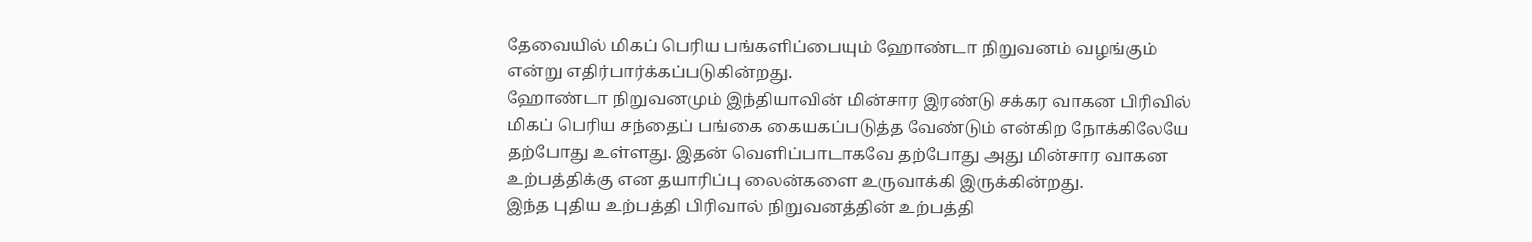தேவையில் மிகப் பெரிய பங்களிப்பையும் ஹோண்டா நிறுவனம் வழங்கும் என்று எதிர்பார்க்கப்படுகின்றது.
ஹோண்டா நிறுவனமும் இந்தியாவின் மின்சார இரண்டு சக்கர வாகன பிரிவில் மிகப் பெரிய சந்தைப் பங்கை கையகப்படுத்த வேண்டும் என்கிற நோக்கிலேயே தற்போது உள்ளது. இதன் வெளிப்பாடாகவே தற்போது அது மின்சார வாகன உற்பத்திக்கு என தயாரிப்பு லைன்களை உருவாக்கி இருக்கின்றது.
இந்த புதிய உற்பத்தி பிரிவால் நிறுவனத்தின் உற்பத்தி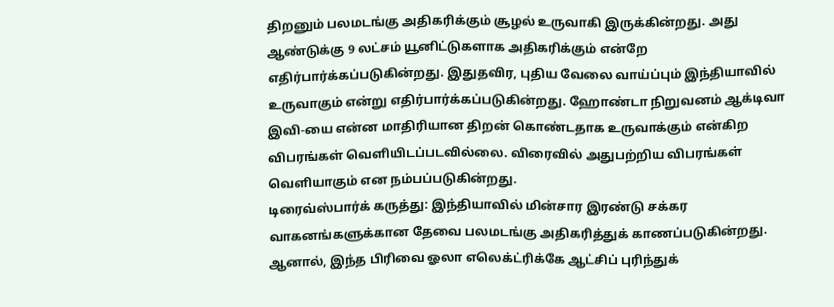திறனும் பலமடங்கு அதிகரிக்கும் சூழல் உருவாகி இருக்கின்றது. அது ஆண்டுக்கு 9 லட்சம் யூனிட்டுகளாக அதிகரிக்கும் என்றே எதிர்பார்க்கப்படுகின்றது. இதுதவிர, புதிய வேலை வாய்ப்பும் இந்தியாவில் உருவாகும் என்று எதிர்பார்க்கப்படுகின்றது. ஹோண்டா நிறுவனம் ஆக்டிவா இவி-யை என்ன மாதிரியான திறன் கொண்டதாக உருவாக்கும் என்கிற விபரங்கள் வெளியிடப்படவில்லை. விரைவில் அதுபற்றிய விபரங்கள் வெளியாகும் என நம்பப்படுகின்றது.
டிரைவ்ஸ்பார்க் கருத்து: இந்தியாவில் மின்சார இரண்டு சக்கர வாகனங்களுக்கான தேவை பலமடங்கு அதிகரித்துக் காணப்படுகின்றது. ஆனால், இந்த பிரிவை ஓலா எலெக்ட்ரிக்கே ஆட்சிப் புரிந்துக்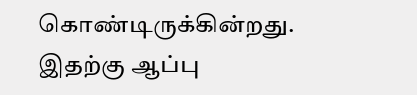கொண்டிருக்கின்றது. இதற்கு ஆப்பு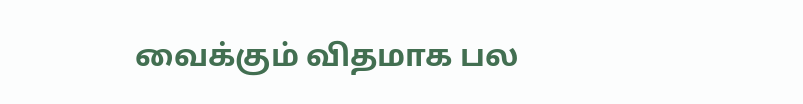வைக்கும் விதமாக பல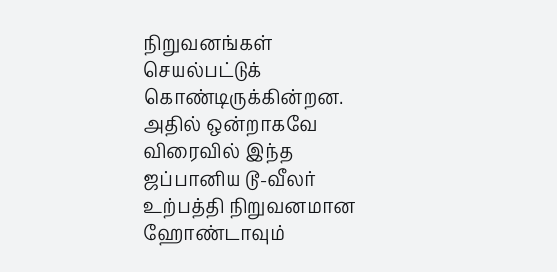நிறுவனங்கள் செயல்பட்டுக் கொண்டிருக்கின்றன. அதில் ஒன்றாகவே விரைவில் இந்த ஜப்பானிய டூ-வீலர் உற்பத்தி நிறுவனமான ஹோண்டாவும்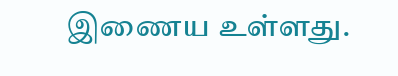இணைய உள்ளது.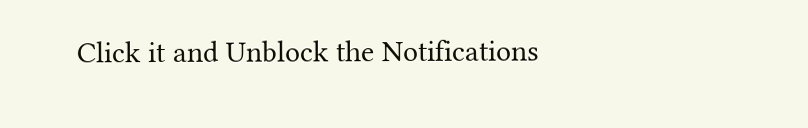Click it and Unblock the Notifications